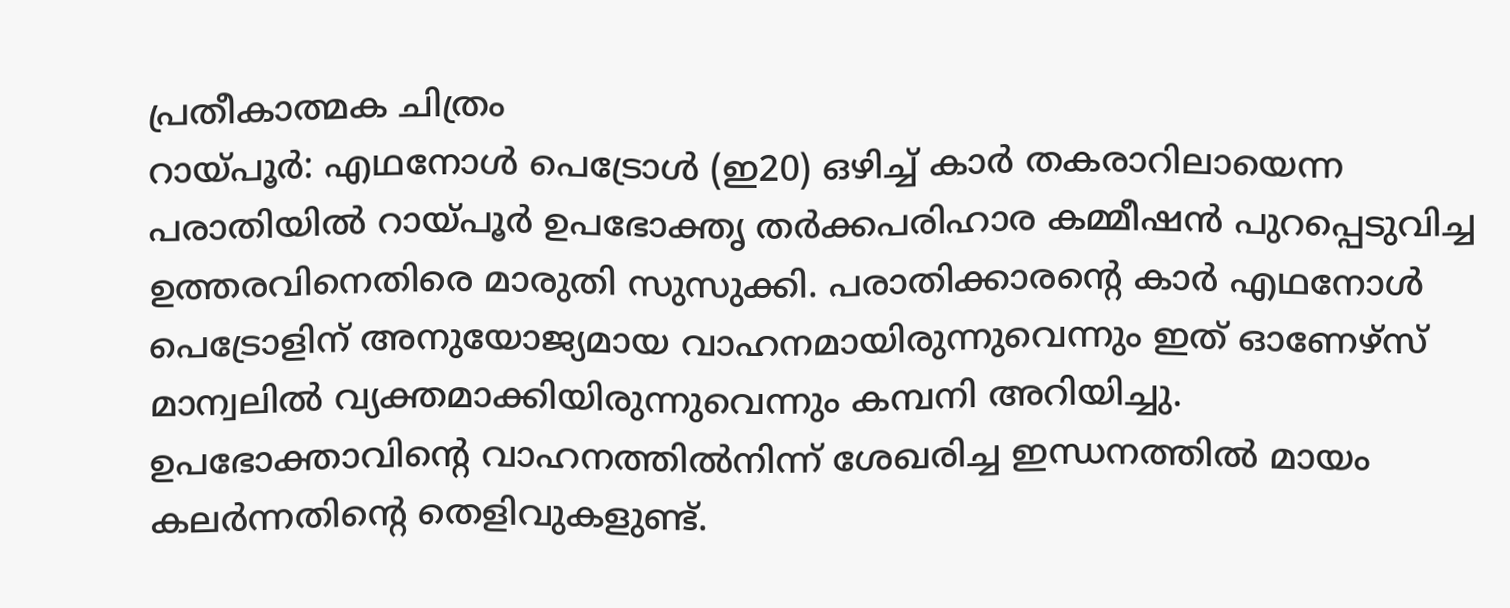പ്രതീകാത്മക ചിത്രം
റായ്പൂർ: എഥനോൾ പെട്രോൾ (ഇ20) ഒഴിച്ച് കാർ തകരാറിലായെന്ന പരാതിയിൽ റായ്പൂർ ഉപഭോക്തൃ തർക്കപരിഹാര കമ്മീഷൻ പുറപ്പെടുവിച്ച ഉത്തരവിനെതിരെ മാരുതി സുസുക്കി. പരാതിക്കാരന്റെ കാർ എഥനോൾ പെട്രോളിന് അനുയോജ്യമായ വാഹനമായിരുന്നുവെന്നും ഇത് ഓണേഴ്സ് മാന്വലിൽ വ്യക്തമാക്കിയിരുന്നുവെന്നും കമ്പനി അറിയിച്ചു.
ഉപഭോക്താവിന്റെ വാഹനത്തിൽനിന്ന് ശേഖരിച്ച ഇന്ധനത്തിൽ മായം കലർന്നതിന്റെ തെളിവുകളുണ്ട്.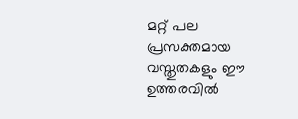മറ്റ് പല പ്രസക്തമായ വസ്തുതകളും ഈ ഉത്തരവിൽ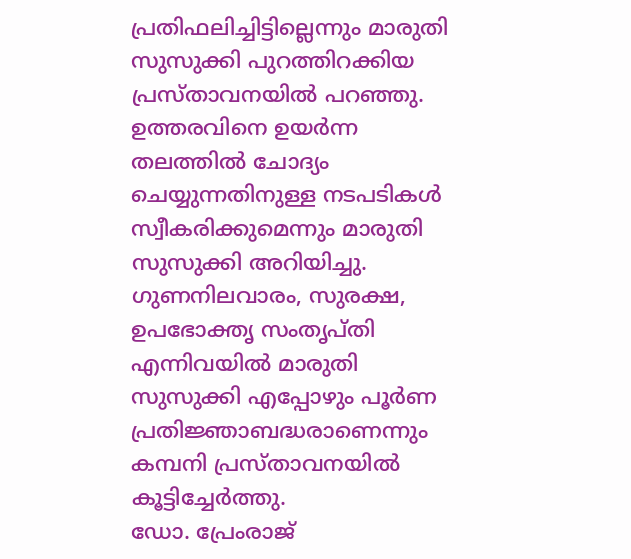പ്രതിഫലിച്ചിട്ടില്ലെന്നും മാരുതി സുസുക്കി പുറത്തിറക്കിയ പ്രസ്താവനയിൽ പറഞ്ഞു.
ഉത്തരവിനെ ഉയർന്ന തലത്തിൽ ചോദ്യം ചെയ്യുന്നതിനുള്ള നടപടികൾ സ്വീകരിക്കുമെന്നും മാരുതി സുസുക്കി അറിയിച്ചു. ഗുണനിലവാരം, സുരക്ഷ, ഉപഭോക്തൃ സംതൃപ്തി എന്നിവയിൽ മാരുതി സുസുക്കി എപ്പോഴും പൂർണ പ്രതിജ്ഞാബദ്ധരാണെന്നും കമ്പനി പ്രസ്താവനയിൽ കൂട്ടിച്ചേർത്തു.
ഡോ. പ്രേംരാജ്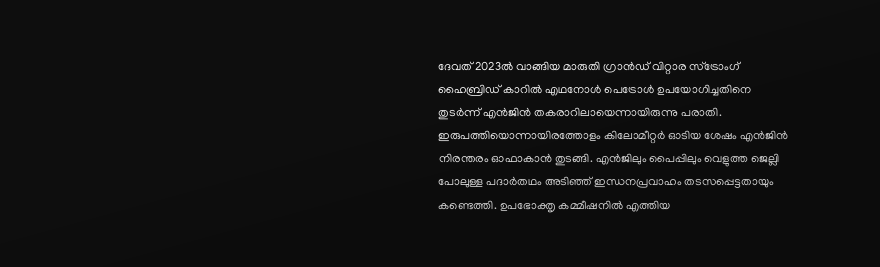ദേവത് 2023ൽ വാങ്ങിയ മാരുതി ഗ്രാൻഡ് വിറ്റാര സ്ട്രോംഗ് ഹൈബ്രിഡ് കാറിൽ എഥനോൾ പെട്രോൾ ഉപയോഗിച്ചതിനെ തുടർന്ന് എൻജിൻ തകരാറിലായെന്നായിരുന്നു പരാതി. ഇരുപത്തിയൊന്നായിരത്തോളം കിലോമീറ്റർ ഓടിയ ശേഷം എൻജിൻ നിരന്തരം ഓഫാകാൻ തുടങ്ങി. എൻജിലും പൈപ്പിലും വെളുത്ത ജെല്ലി പോലുള്ള പദാർതഥം അടിഞ്ഞ് ഇന്ധനപ്രവാഹം തടസപ്പെട്ടതായും കണ്ടെത്തി. ഉപഭോക്തൃ കമ്മീഷനിൽ എത്തിയ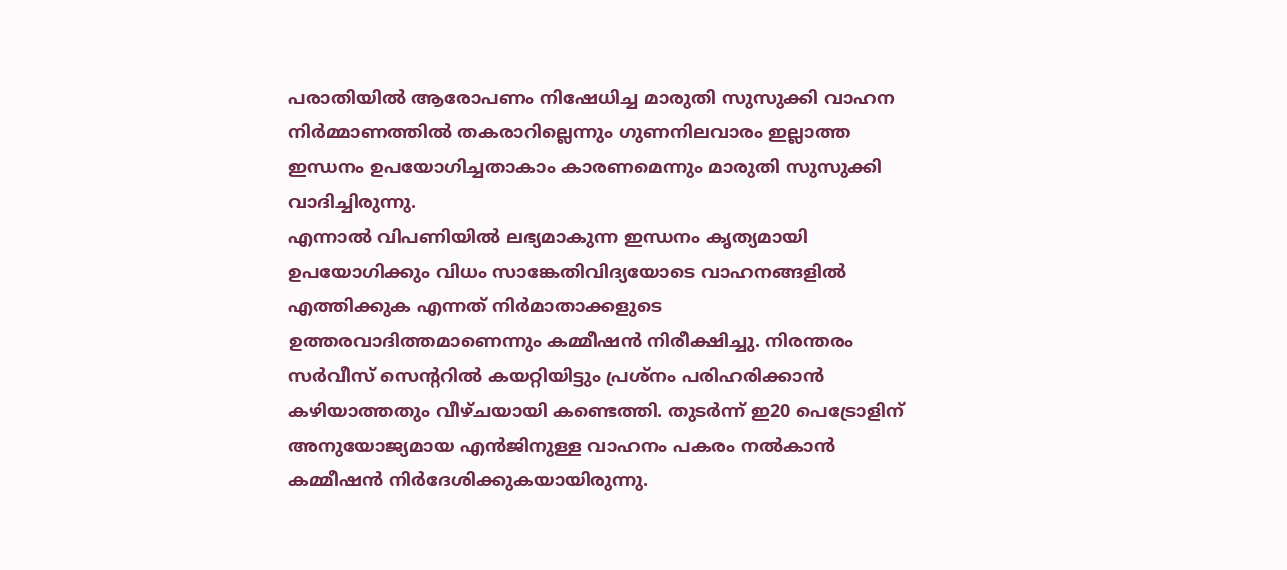പരാതിയിൽ ആരോപണം നിഷേധിച്ച മാരുതി സുസുക്കി വാഹന നിർമ്മാണത്തിൽ തകരാറില്ലെന്നും ഗുണനിലവാരം ഇല്ലാത്ത ഇന്ധനം ഉപയോഗിച്ചതാകാം കാരണമെന്നും മാരുതി സുസുക്കി വാദിച്ചിരുന്നു.
എന്നാൽ വിപണിയിൽ ലഭ്യമാകുന്ന ഇന്ധനം കൃത്യമായി ഉപയോഗിക്കും വിധം സാങ്കേതിവിദ്യയോടെ വാഹനങ്ങളിൽ എത്തിക്കുക എന്നത് നിർമാതാക്കളുടെ ഉത്തരവാദിത്തമാണെന്നും കമ്മീഷൻ നിരീക്ഷിച്ചു. നിരന്തരം സർവീസ് സെന്ററിൽ കയറ്റിയിട്ടും പ്രശ്നം പരിഹരിക്കാൻ കഴിയാത്തതും വീഴ്ചയായി കണ്ടെത്തി. തുടർന്ന് ഇ20 പെട്രോളിന് അനുയോജ്യമായ എൻജിനുള്ള വാഹനം പകരം നൽകാൻ കമ്മീഷൻ നിർദേശിക്കുകയായിരുന്നു.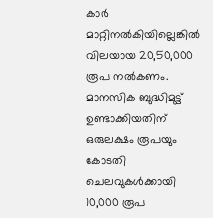കാർ മാറ്റിനൽകിയില്ലെങ്കിൽ വിലയായ 20,50,000 രൂപ നൽകണം. മാനസിക ബുദ്ധിമുട്ട് ഉണ്ടാക്കിയതിന് ഒരുലക്ഷം രൂപയും കോടതി ചെലവുകൾക്കായി 10,000 രൂപ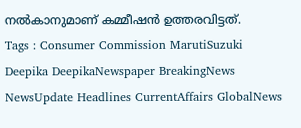നൽകാനുമാണ് കമ്മീഷൻ ഉത്തരവിട്ടത്.
Tags : Consumer Commission MarutiSuzuki Deepika DeepikaNewspaper BreakingNews NewsUpdate Headlines CurrentAffairs GlobalNews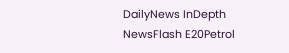DailyNews InDepth NewsFlash E20Petrol